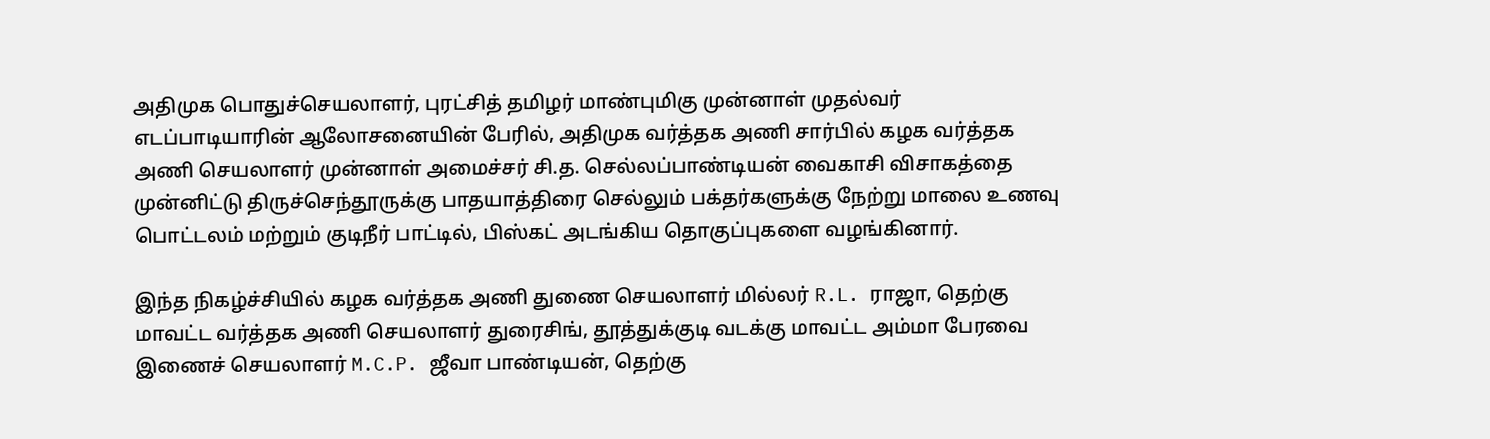அதிமுக பொதுச்செயலாளர், புரட்சித் தமிழர் மாண்புமிகு முன்னாள் முதல்வர் எடப்பாடியாரின் ஆலோசனையின் பேரில், அதிமுக வர்த்தக அணி சார்பில் கழக வர்த்தக அணி செயலாளர் முன்னாள் அமைச்சர் சி.த. செல்லப்பாண்டியன் வைகாசி விசாகத்தை முன்னிட்டு திருச்செந்தூருக்கு பாதயாத்திரை செல்லும் பக்தர்களுக்கு நேற்று மாலை உணவு பொட்டலம் மற்றும் குடிநீர் பாட்டில், பிஸ்கட் அடங்கிய தொகுப்புகளை வழங்கினார்.

இந்த நிகழ்ச்சியில் கழக வர்த்தக அணி துணை செயலாளர் மில்லர் R.L. ராஜா, தெற்கு மாவட்ட வர்த்தக அணி செயலாளர் துரைசிங், தூத்துக்குடி வடக்கு மாவட்ட அம்மா பேரவை இணைச் செயலாளர் M.C.P. ஜீவா பாண்டியன், தெற்கு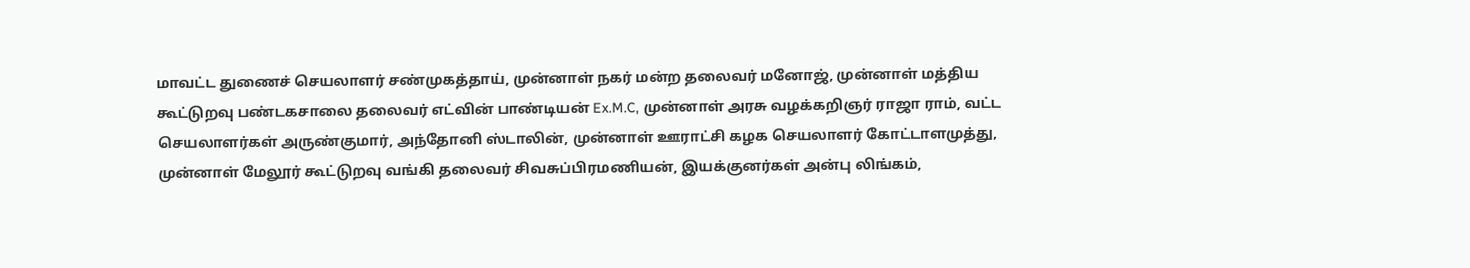மாவட்ட துணைச் செயலாளர் சண்முகத்தாய், முன்னாள் நகர் மன்ற தலைவர் மனோஜ், முன்னாள் மத்திய கூட்டுறவு பண்டகசாலை தலைவர் எட்வின் பாண்டியன் Ex.M.C, முன்னாள் அரசு வழக்கறிஞர் ராஜா ராம், வட்ட செயலாளர்கள் அருண்குமார், அந்தோனி ஸ்டாலின், முன்னாள் ஊராட்சி கழக செயலாளர் கோட்டாளமுத்து, முன்னாள் மேலூர் கூட்டுறவு வங்கி தலைவர் சிவசுப்பிரமணியன், இயக்குனர்கள் அன்பு லிங்கம்,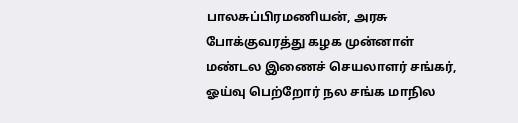பாலசுப்பிரமணியன், அரசு போக்குவரத்து கழக முன்னாள் மண்டல இணைச் செயலாளர் சங்கர், ஓய்வு பெற்றோர் நல சங்க மாநில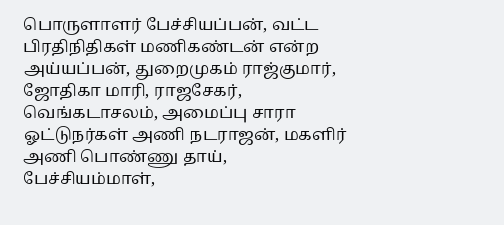பொருளாளர் பேச்சியப்பன், வட்ட பிரதிநிதிகள் மணிகண்டன் என்ற அய்யப்பன், துறைமுகம் ராஜ்குமார், ஜோதிகா மாரி, ராஜசேகர், வெங்கடாசலம், அமைப்பு சாரா ஓட்டுநர்கள் அணி நடராஜன், மகளிர் அணி பொண்ணு தாய், பேச்சியம்மாள்,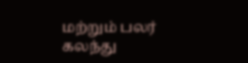மற்றும் பலர் கலந்து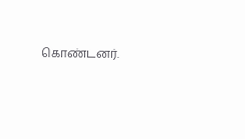கொண்டனர்.